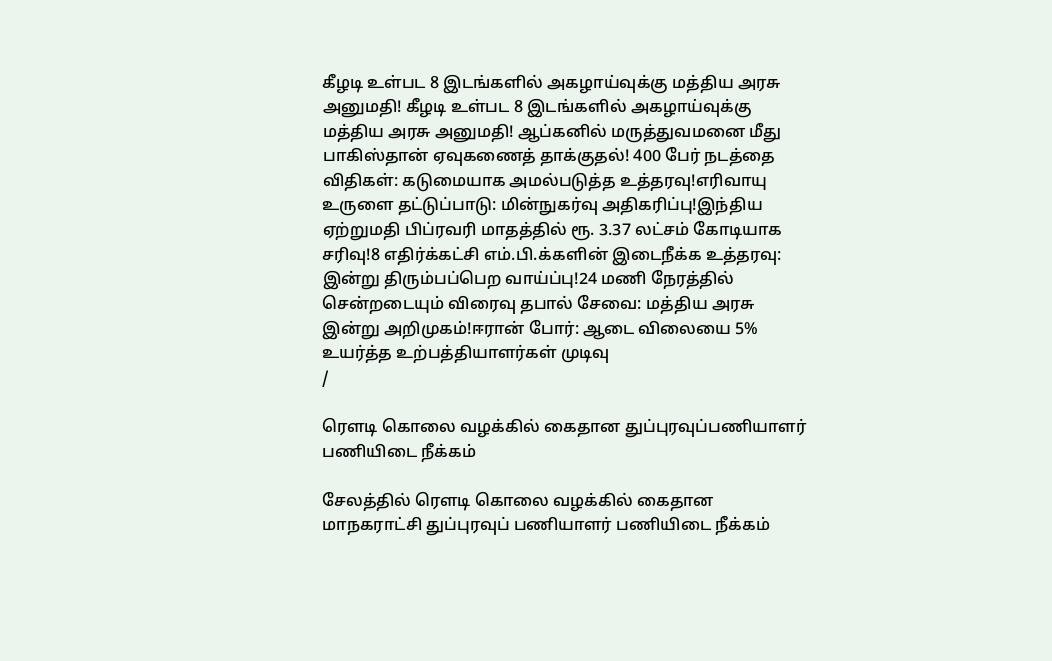கீழடி உள்பட 8 இடங்களில் அகழாய்வுக்கு மத்திய அரசு அனுமதி! கீழடி உள்பட 8 இடங்களில் அகழாய்வுக்கு மத்திய அரசு அனுமதி! ஆப்கனில் மருத்துவமனை மீது பாகிஸ்தான் ஏவுகணைத் தாக்குதல்! 400 பேர் நடத்தை விதிகள்: கடுமையாக அமல்படுத்த உத்தரவு!எரிவாயு உருளை தட்டுப்பாடு: மின்நுகர்வு அதிகரிப்பு!இந்திய ஏற்றுமதி பிப்ரவரி மாதத்தில் ரூ. 3.37 லட்சம் கோடியாக சரிவு!8 எதிர்க்கட்சி எம்.பி.க்களின் இடைநீக்க உத்தரவு: இன்று திரும்பப்பெற வாய்ப்பு!24 மணி நேரத்தில் சென்றடையும் விரைவு தபால் சேவை: மத்திய அரசு இன்று அறிமுகம்!ஈரான் போர்: ஆடை விலையை 5% உயர்த்த உற்பத்தியாளர்கள் முடிவு
/

ரெளடி கொலை வழக்கில் கைதான துப்புரவுப்பணியாளர் பணியிடை நீக்கம்

சேலத்தில் ரெளடி கொலை வழக்கில் கைதான மாநகராட்சி துப்புரவுப் பணியாளர் பணியிடை நீக்கம்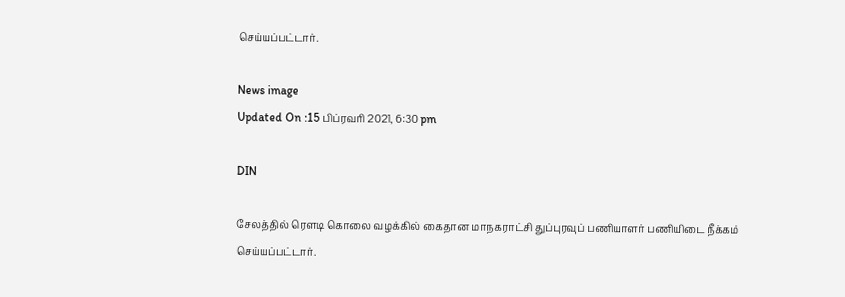செய்யப்பட்டார்.

News image
Updated On :15 பிப்ரவரி 2021, 6:30 pm

DIN

சேலத்தில் ரெளடி கொலை வழக்கில் கைதான மாநகராட்சி துப்புரவுப் பணியாளர் பணியிடை நீக்கம் செய்யப்பட்டார்.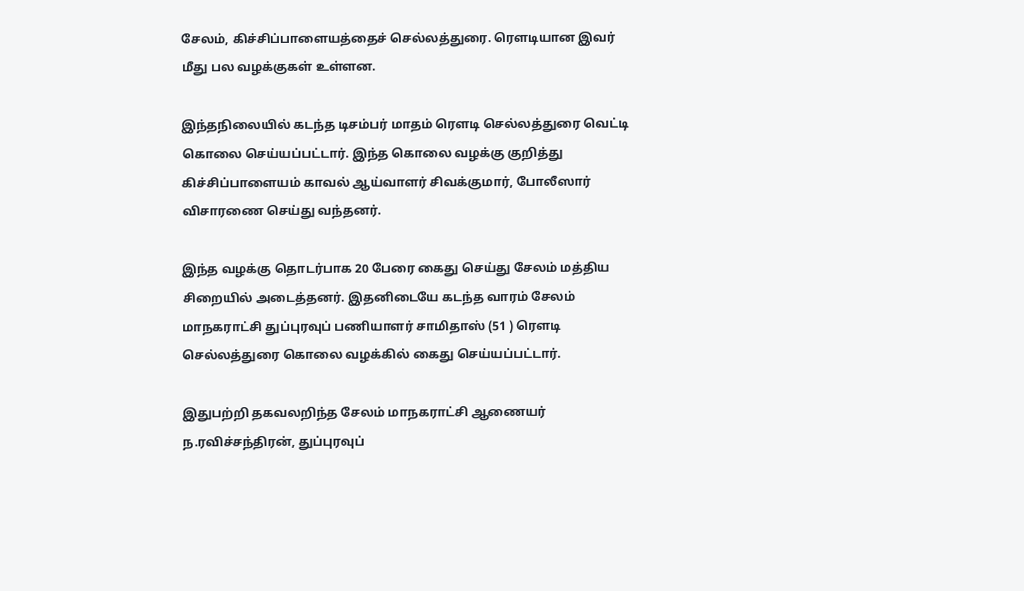சேலம், கிச்சிப்பாளையத்தைச் செல்லத்துரை. ரெளடியான இவர் மீது பல வழக்குகள் உள்ளன.

இந்தநிலையில் கடந்த டிசம்பர் மாதம் ரெளடி செல்லத்துரை வெட்டி கொலை செய்யப்பட்டார். இந்த கொலை வழக்கு குறித்து கிச்சிப்பாளையம் காவல் ஆய்வாளர் சிவக்குமார், போலீஸார் விசாரணை செய்து வந்தனர்.

இந்த வழக்கு தொடர்பாக 20 பேரை கைது செய்து சேலம் மத்திய சிறையில் அடைத்தனர். இதனிடையே கடந்த வாரம் சேலம் மாநகராட்சி துப்புரவுப் பணியாளர் சாமிதாஸ் (51 ) ரெளடி செல்லத்துரை கொலை வழக்கில் கைது செய்யப்பட்டார்.

இதுபற்றி தகவலறிந்த சேலம் மாநகராட்சி ஆணையர் ந.ரவிச்சந்திரன், துப்புரவுப்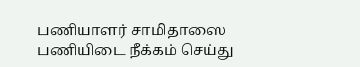பணியாளர் சாமிதாஸை பணியிடை நீக்கம் செய்து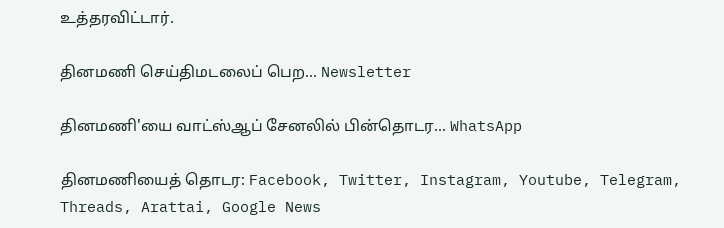உத்தரவிட்டார்.

தினமணி செய்திமடலைப் பெற... Newsletter

தினமணி'யை வாட்ஸ்ஆப் சேனலில் பின்தொடர... WhatsApp

தினமணியைத் தொடர: Facebook, Twitter, Instagram, Youtube, Telegram, Threads, Arattai, Google News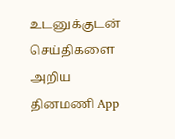உடனுக்குடன் செய்திகளை அறிய தினமணி App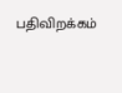பதிவிறக்கம்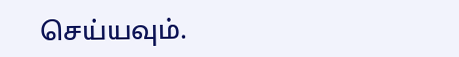செய்யவும்.